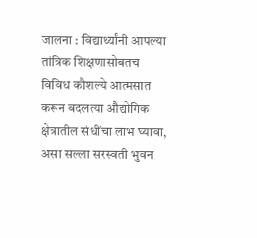जालना : विद्यार्थ्यांनी आपल्या तांत्रिक शिक्षणासोबतच विविध कौशल्ये आत्मसात करून बदलत्या औद्योगिक क्षेत्रातील संधींचा लाभ घ्यावा, असा सल्ला सरस्वती भुवन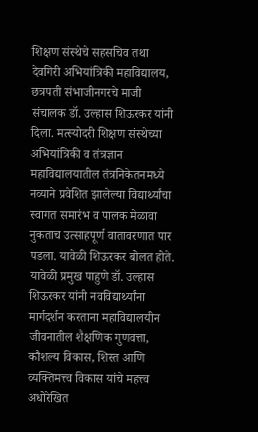शिक्षण संस्थेचे सहसचिव तथा देवगिरी अभियांत्रिकी महाविद्यालय, छत्रपती संभाजीनगरचे माजी संचालक डॉ. उल्हास शिऊरकर यांनी दिला. मत्स्योदरी शिक्षण संस्थेच्या अभियांत्रिकी व तंत्रज्ञान महाविद्यालयातील तंत्रनिकेतनमध्ये नव्याने प्रवेशित झालेल्या विद्यार्थ्यांचा स्वागत समारंभ व पालक मेळावा नुकताच उत्साहपूर्ण वातावरणात पार पडला. यावेळी शिऊरकर बोलत होते.
यावेळी प्रमुख पाहुणे डॉ. उल्हास शिऊरकर यांनी नवविद्यार्थ्यांना मार्गदर्शन करताना महाविद्यालयीन जीवनातील शैक्षणिक गुणवत्ता, कौशल्य विकास, शिस्त आणि व्यक्तिमत्त्व विकास यांचे महत्त्व अधोरेखित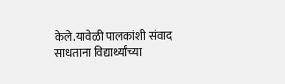केले.यावेळी पालकांशी संवाद साधताना विद्यार्थ्यांच्या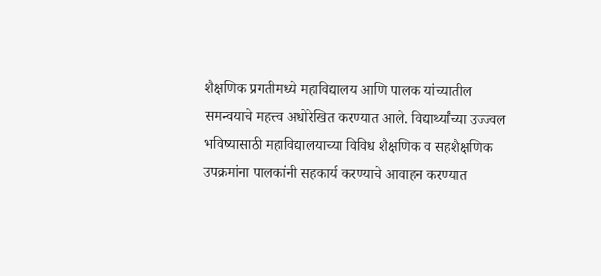शैक्षणिक प्रगतीमध्ये महाविद्यालय आणि पालक यांच्यातील समन्वयाचे महत्त्व अधोरेखित करण्यात आले. विद्यार्थ्यांच्या उज्ज्वल भविष्यासाठी महाविद्यालयाच्या विविध शैक्षणिक व सहशैक्षणिक उपक्रमांना पालकांनी सहकार्य करण्याचे आवाहन करण्यात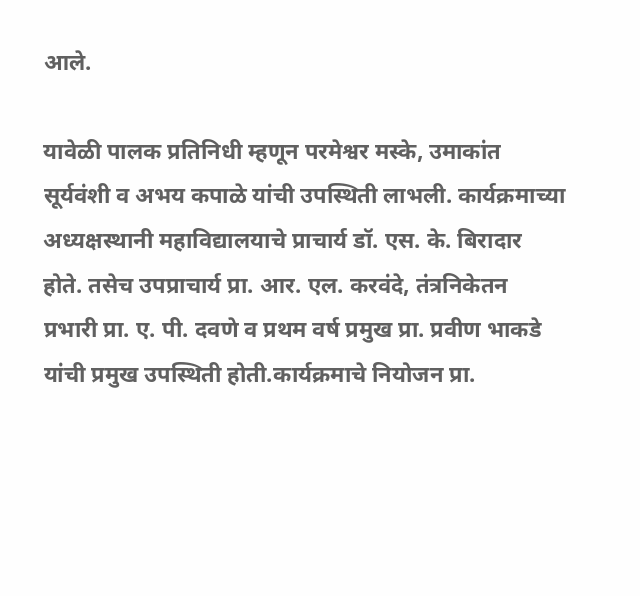आले.

यावेळी पालक प्रतिनिधी म्हणून परमेश्वर मस्के, उमाकांत सूर्यवंशी व अभय कपाळे यांची उपस्थिती लाभली. कार्यक्रमाच्या अध्यक्षस्थानी महाविद्यालयाचे प्राचार्य डॉ. एस. के. बिरादार होते. तसेच उपप्राचार्य प्रा. आर. एल. करवंदे, तंत्रनिकेतन प्रभारी प्रा. ए. पी. दवणे व प्रथम वर्ष प्रमुख प्रा. प्रवीण भाकडे यांची प्रमुख उपस्थिती होती.कार्यक्रमाचे नियोजन प्रा.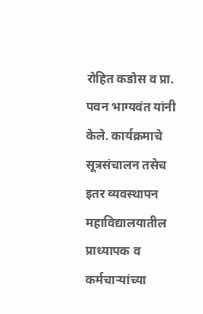रोहित कडोस व प्रा. पवन भाग्यवंत यांनी केले. कार्यक्रमाचे सूत्रसंचालन तसेच इतर व्यवस्थापन महाविद्यालयातील प्राध्यापक व कर्मचाऱ्यांच्या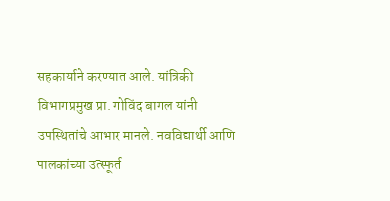सहकार्याने करण्यात आले. यांत्रिकी विभागप्रमुख प्रा. गोविंद बागल यांनी उपस्थितांचे आभार मानले. नवविद्यार्थी आणि पालकांच्या उत्स्फूर्त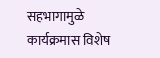सहभागामुळे कार्यक्रमास विशेष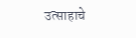उत्साहाचे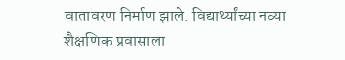वातावरण निर्माण झाले. विद्यार्थ्यांच्या नव्या शैक्षणिक प्रवासाला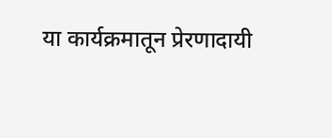या कार्यक्रमातून प्रेरणादायी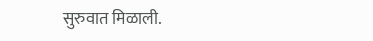सुरुवात मिळाली.